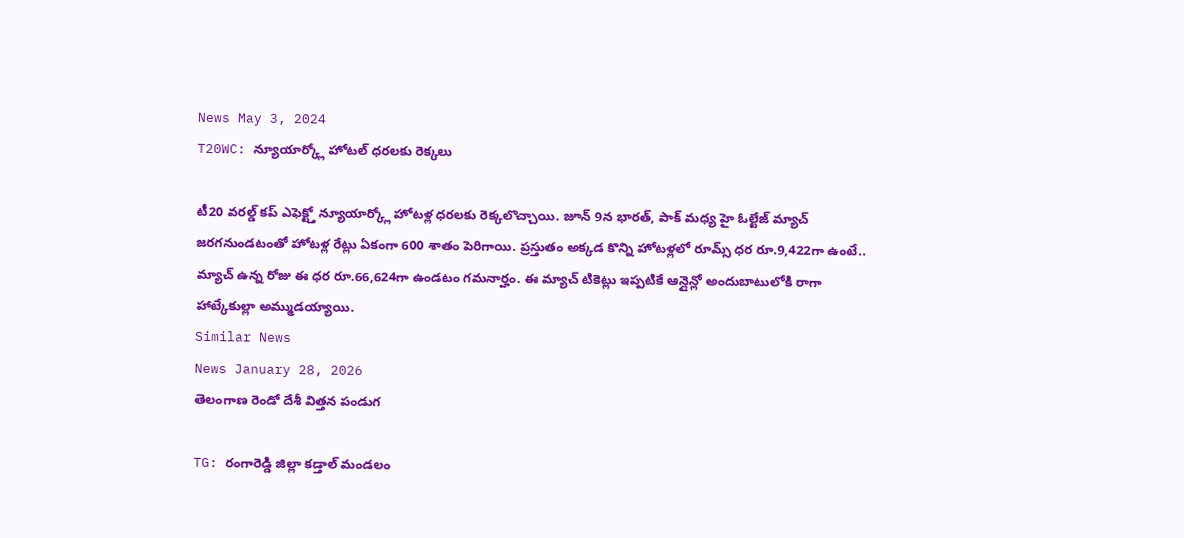News May 3, 2024
T20WC: న్యూయార్క్లో హోటల్ ధరలకు రెక్కలు

టీ20 వరల్డ్ కప్ ఎఫెక్ట్తో న్యూయార్క్లో హోటళ్ల ధరలకు రెక్కలొచ్చాయి. జూన్ 9న భారత్, పాక్ మధ్య హై ఓల్టేజ్ మ్యాచ్ జరగనుండటంతో హోటళ్ల రేట్లు ఏకంగా 600 శాతం పెరిగాయి. ప్రస్తుతం అక్కడ కొన్ని హోటళ్లలో రూమ్స్ ధర రూ.9,422గా ఉంటే.. మ్యాచ్ ఉన్న రోజు ఈ ధర రూ.66,624గా ఉండటం గమనార్హం. ఈ మ్యాచ్ టికెట్లు ఇప్పటికే ఆన్లైన్లో అందుబాటులోకి రాగా హాట్కేకుల్లా అమ్ముడయ్యాయి.
Similar News
News January 28, 2026
తెలంగాణ రెండో దేశీ విత్తన పండుగ

TG: రంగారెడ్డి జిల్లా కడ్తాల్ మండలం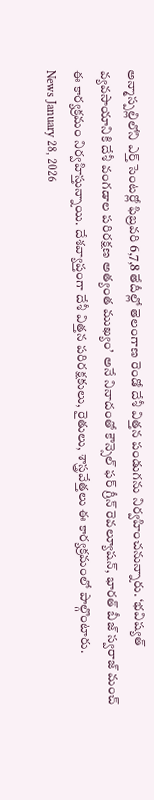అన్మాస్పల్లిలోని ఎర్త్ సెంటర్లో ఫిబ్రవరి 6,7,8 తేదీల్లో తెలంగాణ రెండో దేశీ విత్తన పండుగను నిర్వహించనున్నారు. ‘భవిష్యత్ వ్యవసాయానికి దేశీ వంగడాల పరిరక్షణ అత్యంత ముఖ్యం’ అనే నినాదంతో కౌన్సెల్ ఫర్ గ్రీన్ రెవల్యూషన్, భారత్ బీజ్ స్వరాజ్ మంచ్ ఈ కార్యక్రమం నిర్వహిస్తున్నాయి. దేశవ్యాప్తంగా దేశీ విత్తన పరిరక్షకులు, రైతులు, శాస్త్రవేత్తలు ఈ కార్యక్రమంలో పాల్గొంటారు.
News January 28, 2026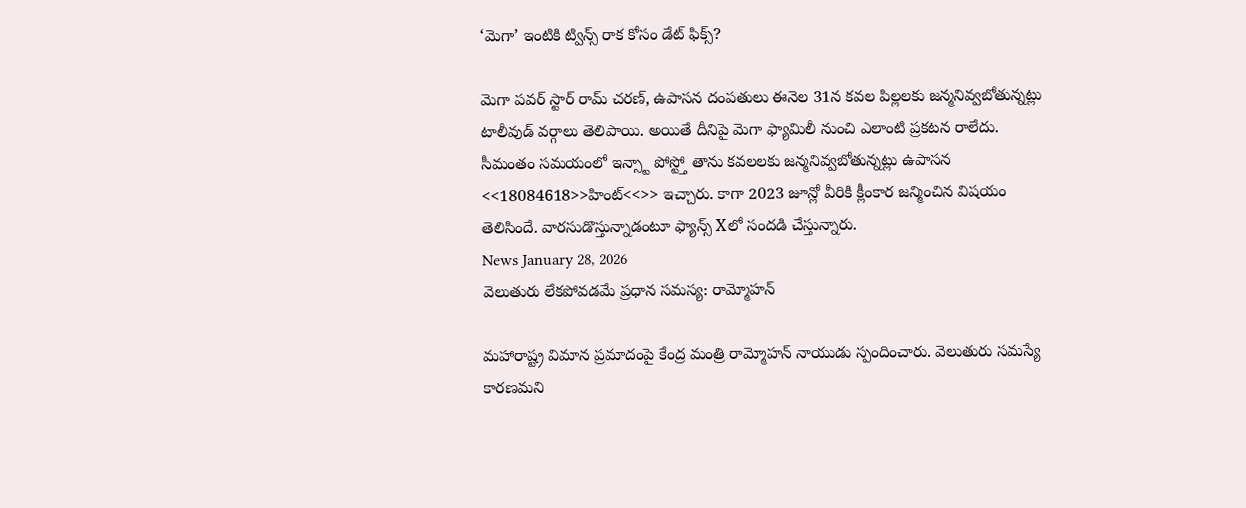‘మెగా’ ఇంటికి ట్విన్స్ రాక కోసం డేట్ ఫిక్స్?

మెగా పవర్ స్టార్ రామ్ చరణ్, ఉపాసన దంపతులు ఈనెల 31న కవల పిల్లలకు జన్మనివ్వబోతున్నట్లు టాలీవుడ్ వర్గాలు తెలిపాయి. అయితే దీనిపై మెగా ఫ్యామిలీ నుంచి ఎలాంటి ప్రకటన రాలేదు. సీమంతం సమయంలో ఇన్స్టా పోస్ట్తో తాను కవలలకు జన్మనివ్వబోతున్నట్లు ఉపాసన <<18084618>>హింట్<<>> ఇచ్చారు. కాగా 2023 జూన్లో వీరికి క్లీంకార జన్మించిన విషయం తెలిసిందే. వారసుడొస్తున్నాడంటూ ఫ్యాన్స్ Xలో సందడి చేస్తున్నారు.
News January 28, 2026
వెలుతురు లేకపోవడమే ప్రధాన సమస్య: రామ్మోహన్

మహారాష్ట్ర విమాన ప్రమాదంపై కేంద్ర మంత్రి రామ్మోహన్ నాయుడు స్పందించారు. వెలుతురు సమస్యే కారణమని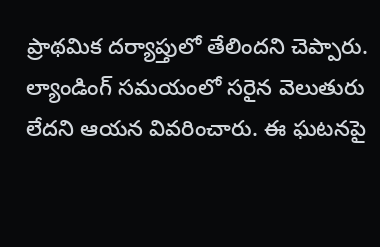ప్రాథమిక దర్యాప్తులో తేలిందని చెప్పారు. ల్యాండింగ్ సమయంలో సరైన వెలుతురు లేదని ఆయన వివరించారు. ఈ ఘటనపై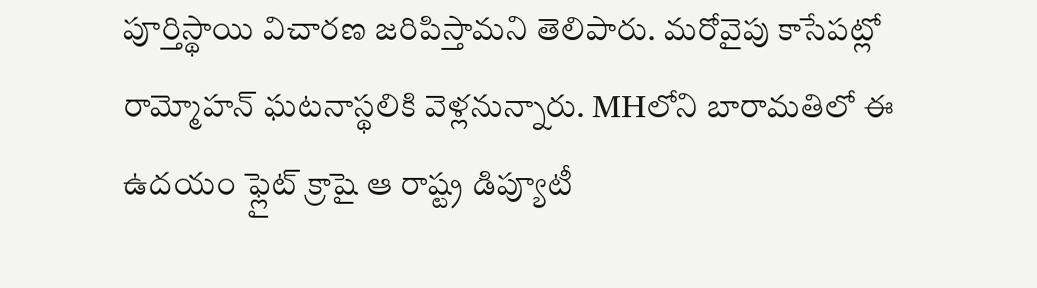పూర్తిస్థాయి విచారణ జరిపిస్తామని తెలిపారు. మరోవైపు కాసేపట్లో రామ్మోహన్ ఘటనాస్థలికి వెళ్లనున్నారు. MHలోని బారామతిలో ఈ ఉదయం ఫ్లైట్ క్రాషై ఆ రాష్ట్ర డిప్యూటీ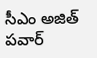సీఎం అజిత్ పవార్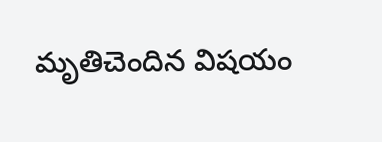మృతిచెందిన విషయం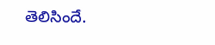తెలిసిందే.